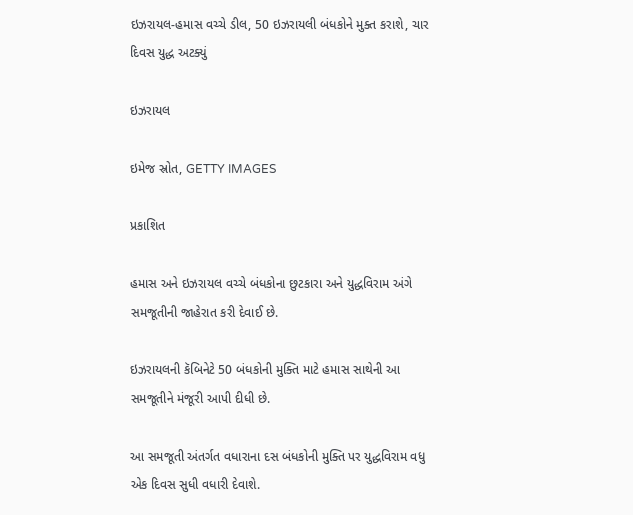ઇઝરાયલ-હમાસ વચ્ચે ડીલ, 50 ઇઝરાયલી બંધકોને મુક્ત કરાશે, ચાર દિવસ યુદ્ધ અટક્યું

ઇઝરાયલ

ઇમેજ સ્રોત, GETTY IMAGES

પ્રકાશિત

હમાસ અને ઇઝરાયલ વચ્ચે બંધકોના છુટકારા અને યુદ્ધવિરામ અંગે સમજૂતીની જાહેરાત કરી દેવાઈ છે.

ઇઝરાયલની કૅબિનેટે 50 બંધકોની મુક્તિ માટે હમાસ સાથેની આ સમજૂતીને મંજૂરી આપી દીધી છે.

આ સમજૂતી અંતર્ગત વધારાના દસ બંધકોની મુક્તિ પર યુદ્ધવિરામ વધુ એક દિવસ સુધી વધારી દેવાશે.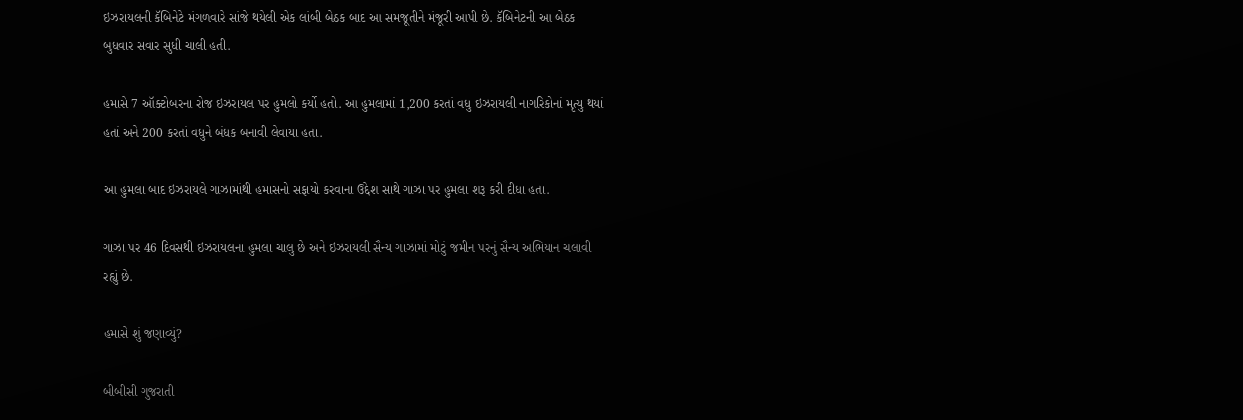ઇઝરાયલની કૅબિનેટે મંગળવારે સાંજે થયેલી એક લાંબી બેઠક બાદ આ સમજૂતીને મંજૂરી આપી છે. કૅબિનેટની આ બેઠક બુધવાર સવાર સુધી ચાલી હતી.

હમાસે 7 ઑક્ટોબરના રોજ ઇઝરાયલ પર હુમલો કર્યો હતો. આ હુમલામાં 1,200 કરતાં વધુ ઇઝરાયલી નાગરિકોનાં મૃત્યુ થયાં હતાં અને 200 કરતાં વધુને બંધક બનાવી લેવાયા હતા.

આ હુમલા બાદ ઇઝરાયલે ગાઝામાંથી હમાસનો સફાયો કરવાના ઉદ્દેશ સાથે ગાઝા પર હુમલા શરૂ કરી દીધા હતા.

ગાઝા પર 46 દિવસથી ઇઝરાયલના હુમલા ચાલુ છે અને ઇઝરાયલી સૈન્ય ગાઝામાં મોટું જમીન પરનું સૈન્ય અભિયાન ચલાવી રહ્યું છે.

હમાસે શું જણાવ્યું?

બીબીસી ગુજરાતી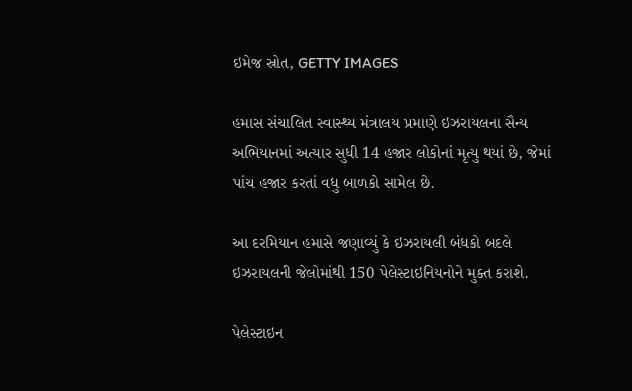ઇમેજ સ્રોત, GETTY IMAGES

હમાસ સંચાલિત સ્વાસ્થ્ય મંત્રાલય પ્રમાણે ઇઝરાયલના સૈન્ય અભિયાનમાં અત્યાર સુધી 14 હજાર લોકોનાં મૃત્યુ થયાં છે, જેમાં પાંચ હજાર કરતાં વધુ બાળકો સામેલ છે.

આ દરમિયાન હમાસે જણાવ્યું કે ઇઝરાયલી બંધકો બદલે ઇઝરાયલની જેલોમાંથી 150 પેલેસ્ટાઇનિયનોને મુક્ત કરાશે.

પેલેસ્ટાઇન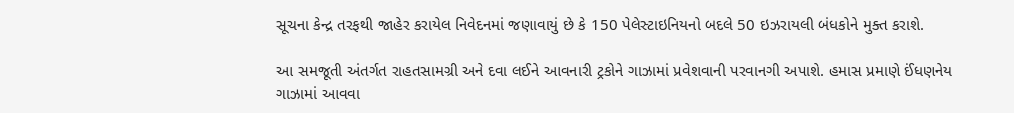સૂચના કેન્દ્ર તરફથી જાહેર કરાયેલ નિવેદનમાં જણાવાયું છે કે 150 પેલેસ્ટાઇનિયનો બદલે 50 ઇઝરાયલી બંધકોને મુક્ત કરાશે.

આ સમજૂતી અંતર્ગત રાહતસામગ્રી અને દવા લઈને આવનારી ટ્રકોને ગાઝામાં પ્રવેશવાની પરવાનગી અપાશે. હમાસ પ્રમાણે ઈંધણનેય ગાઝામાં આવવા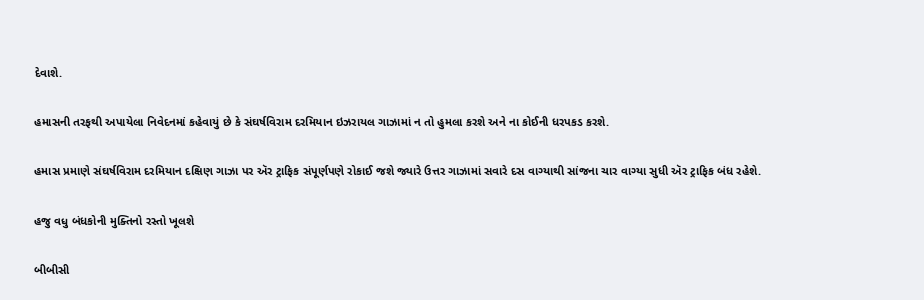દેવાશે.

હમાસની તરફથી અપાયેલા નિવેદનમાં કહેવાયું છે કે સંઘર્ષવિરામ દરમિયાન ઇઝરાયલ ગાઝામાં ન તો હુમલા કરશે અને ના કોઈની ધરપકડ કરશે.

હમાસ પ્રમાણે સંઘર્ષવિરામ દરમિયાન દક્ષિણ ગાઝા પર ઍર ટ્રાફિક સંપૂર્ણપણે રોકાઈ જશે જ્યારે ઉત્તર ગાઝામાં સવારે દસ વાગ્યાથી સાંજના ચાર વાગ્યા સુધી ઍર ટ્રાફિક બંધ રહેશે.

હજુ વધુ બંધકોની મુક્તિનો રસ્તો ખૂલશે

બીબીસી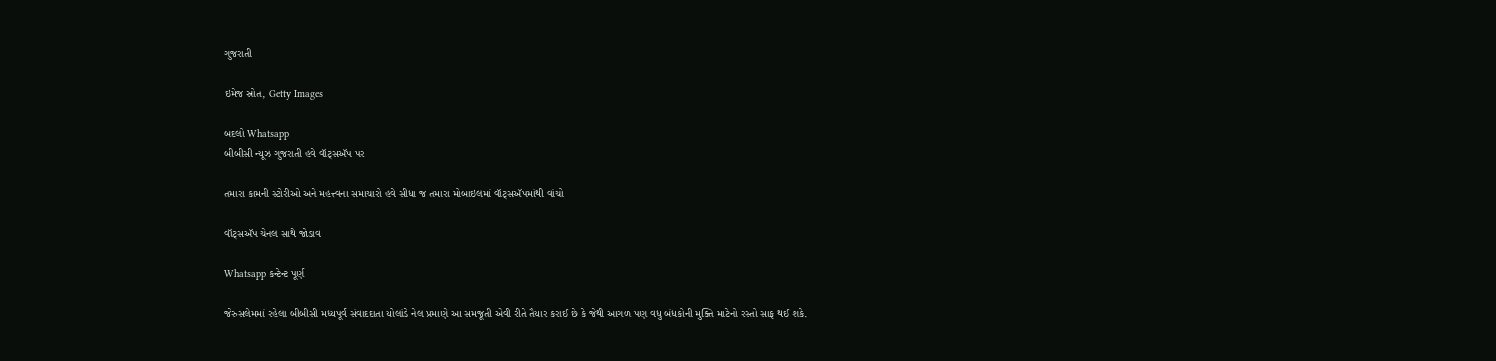ગુજરાતી

ઇમેજ સ્રોત, Getty Images

બદલો Whatsapp
બીબીસી ન્યૂઝ ગુજરાતી હવે વૉટ્સઍપ પર

તમારા કામની સ્ટોરીઓ અને મહત્ત્વના સમાચારો હવે સીધા જ તમારા મોબાઇલમાં વૉટ્સઍપમાંથી વાંચો

વૉટ્સઍપ ચેનલ સાથે જોડાવ

Whatsapp કન્ટેન્ટ પૂર્ણ

જેરુસલેમમાં રહેલા બીબીસી મધ્યપૂર્વ સંવાદદાતા યોલાંડે નેલ પ્રમાણે આ સમજૂતી એવી રીતે તૈયાર કરાઈ છે કે જેથી આગળ પણ વધુ બંધકોની મુક્તિ માટેનો રસ્તો સાફ થઈ શકે.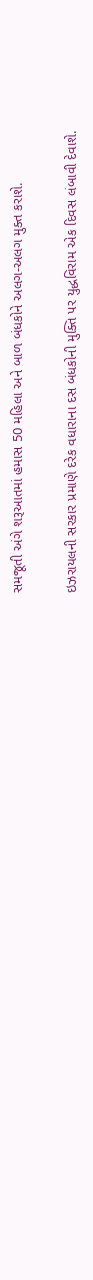સમજૂતી અંગે શરૂઆતમાં હમાસ 50 મહિલા અને બાળ બંધકોને અલગ-અલગ મુક્ત કરાશે.

ઇઝરાયલની સરકાર પ્રમાણે દરેક વધારાના દસ બંધકોની મુક્તિ પર યુદ્ધવિરામ એક દિવસ લંબાવી દેવાશે.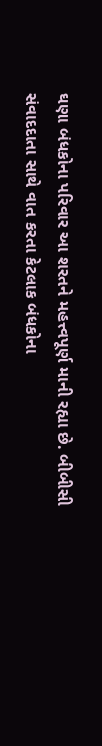ઘણા બંધકોના પરિવાર આ શરતને મહત્ત્વપૂર્ણ માની રહ્યા છે. બીબીસી સંવાદદાતા સાથે વાત કરતા કેટલાક બંધકોના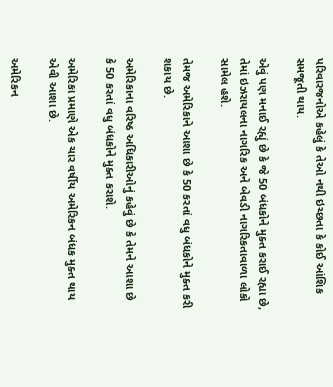પરિવારજનોએ કહેલું કે તેઓ નથી ઇચ્છતા કે કોઈ આંશિક સમજૂતી થાય.

એવું પણ મનાઈ રહ્યું છે કે જે 50 બંધકોને મુક્ત કરાઈ રહ્યા છે, તેમાં ઇઝરાયલના નાગરિક અને બેવડી નાગરિકતાવાળા લોકો સામેલ હશે.

તેમજ અમેરિકાને આશા છે કે 50 કરતાં વધુ બંધકોને મુક્ત કરી શકાય છે.

અમેરિકાના વરિષ્ઠ અધિકારીઓનું કહેવું છે કે તેમને આશા છે કે 50 કરતાં વધુ બંધકોને મુક્ત કરાશે.

અમેરિકા પ્રમાણે એક ચાર વર્ષીય અમેરિકન બંધક મુક્ત થાય એવી આશા છે.

અમેરિકન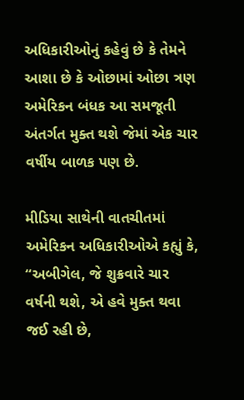અધિકારીઓનું કહેવું છે કે તેમને આશા છે કે ઓછામાં ઓછા ત્રણ અમેરિકન બંધક આ સમજૂતી અંતર્ગત મુક્ત થશે જેમાં એક ચાર વર્ષીય બાળક પણ છે.

મીડિયા સાથેની વાતચીતમાં અમેરિકન અધિકારીઓએ કહ્યું કે, “અબીગેલ, જે શુક્રવારે ચાર વર્ષની થશે, એ હવે મુક્ત થવા જઈ રહી છે,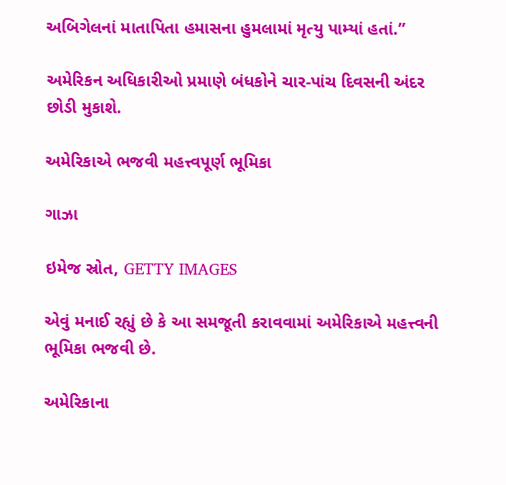અબિગેલનાં માતાપિતા હમાસના હુમલામાં મૃત્યુ પામ્યાં હતાં.”

અમેરિકન અધિકારીઓ પ્રમાણે બંધકોને ચાર-પાંચ દિવસની અંદર છોડી મુકાશે.

અમેરિકાએ ભજવી મહત્ત્વપૂર્ણ ભૂમિકા

ગાઝા

ઇમેજ સ્રોત, GETTY IMAGES

એવું મનાઈ રહ્યું છે કે આ સમજૂતી કરાવવામાં અમેરિકાએ મહત્ત્વની ભૂમિકા ભજવી છે.

અમેરિકાના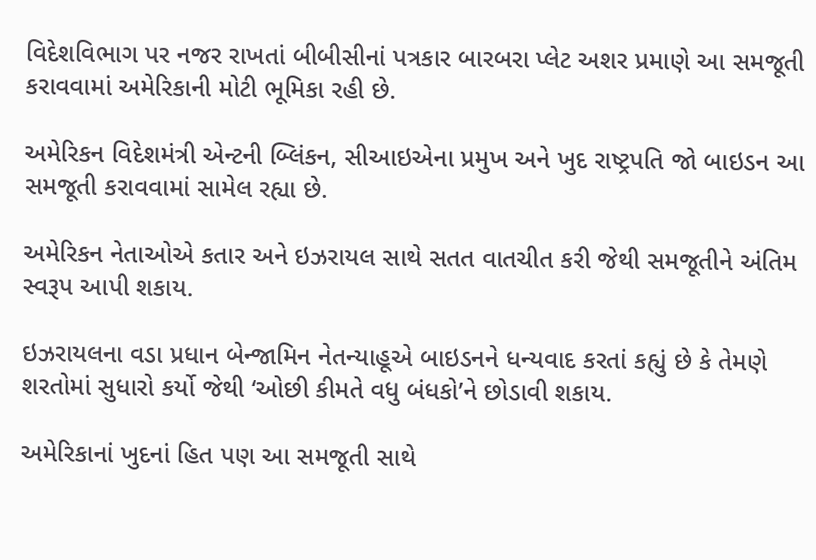વિદેશવિભાગ પર નજર રાખતાં બીબીસીનાં પત્રકાર બારબરા પ્લેટ અશર પ્રમાણે આ સમજૂતી કરાવવામાં અમેરિકાની મોટી ભૂમિકા રહી છે.

અમેરિકન વિદેશમંત્રી એન્ટની બ્લિંકન, સીઆઇએના પ્રમુખ અને ખુદ રાષ્ટ્રપતિ જો બાઇડન આ સમજૂતી કરાવવામાં સામેલ રહ્યા છે.

અમેરિકન નેતાઓએ કતાર અને ઇઝરાયલ સાથે સતત વાતચીત કરી જેથી સમજૂતીને અંતિમ સ્વરૂપ આપી શકાય.

ઇઝરાયલના વડા પ્રધાન બેન્જામિન નેતન્યાહૂએ બાઇડનને ધન્યવાદ કરતાં કહ્યું છે કે તેમણે શરતોમાં સુધારો કર્યો જેથી ‘ઓછી કીમતે વધુ બંધકો’ને છોડાવી શકાય.

અમેરિકાનાં ખુદનાં હિત પણ આ સમજૂતી સાથે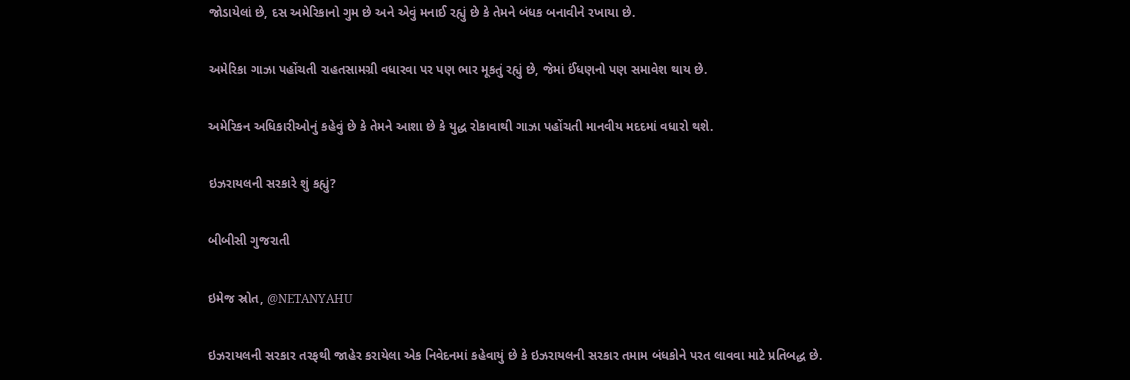જોડાયેલાં છે, દસ અમેરિકાનો ગુમ છે અને એવું મનાઈ રહ્યું છે કે તેમને બંધક બનાવીને રખાયા છે.

અમેરિકા ગાઝા પહોંચતી રાહતસામગ્રી વધારવા પર પણ ભાર મૂકતું રહ્યું છે, જેમાં ઈંધણનો પણ સમાવેશ થાય છે.

અમેરિકન અધિકારીઓનું કહેવું છે કે તેમને આશા છે કે યુદ્ધ રોકાવાથી ગાઝા પહોંચતી માનવીય મદદમાં વધારો થશે.

ઇઝરાયલની સરકારે શું કહ્યું?

બીબીસી ગુજરાતી

ઇમેજ સ્રોત, @NETANYAHU

ઇઝરાયલની સરકાર તરફથી જાહેર કરાયેલા એક નિવેદનમાં કહેવાયું છે કે ઇઝરાયલની સરકાર તમામ બંધકોને પરત લાવવા માટે પ્રતિબદ્ધ છે.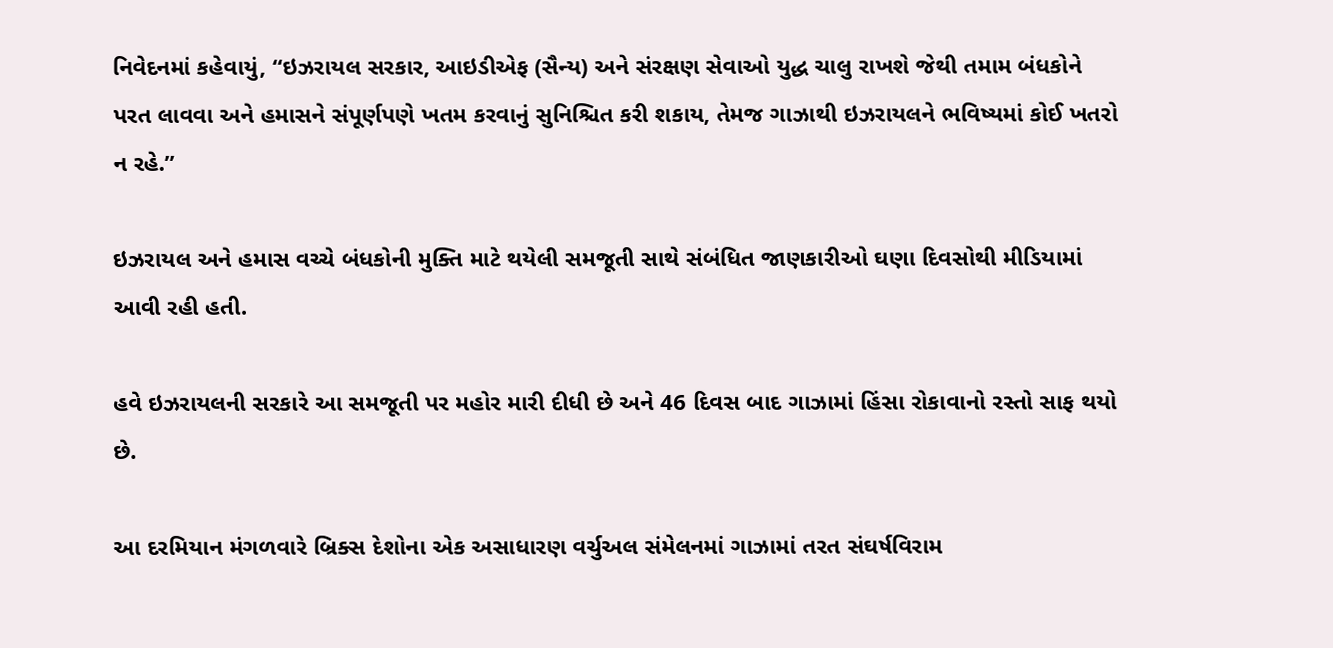નિવેદનમાં કહેવાયું, “ઇઝરાયલ સરકાર, આઇડીએફ (સૈન્ય) અને સંરક્ષણ સેવાઓ યુદ્ધ ચાલુ રાખશે જેથી તમામ બંધકોને પરત લાવવા અને હમાસને સંપૂર્ણપણે ખતમ કરવાનું સુનિશ્ચિત કરી શકાય, તેમજ ગાઝાથી ઇઝરાયલને ભવિષ્યમાં કોઈ ખતરો ન રહે.”

ઇઝરાયલ અને હમાસ વચ્ચે બંધકોની મુક્તિ માટે થયેલી સમજૂતી સાથે સંબંધિત જાણકારીઓ ઘણા દિવસોથી મીડિયામાં આવી રહી હતી.

હવે ઇઝરાયલની સરકારે આ સમજૂતી પર મહોર મારી દીધી છે અને 46 દિવસ બાદ ગાઝામાં હિંસા રોકાવાનો રસ્તો સાફ થયો છે.

આ દરમિયાન મંગળવારે બ્રિક્સ દેશોના એક અસાધારણ વર્ચુઅલ સંમેલનમાં ગાઝામાં તરત સંઘર્ષવિરામ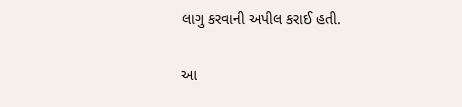લાગુ કરવાની અપીલ કરાઈ હતી.

આ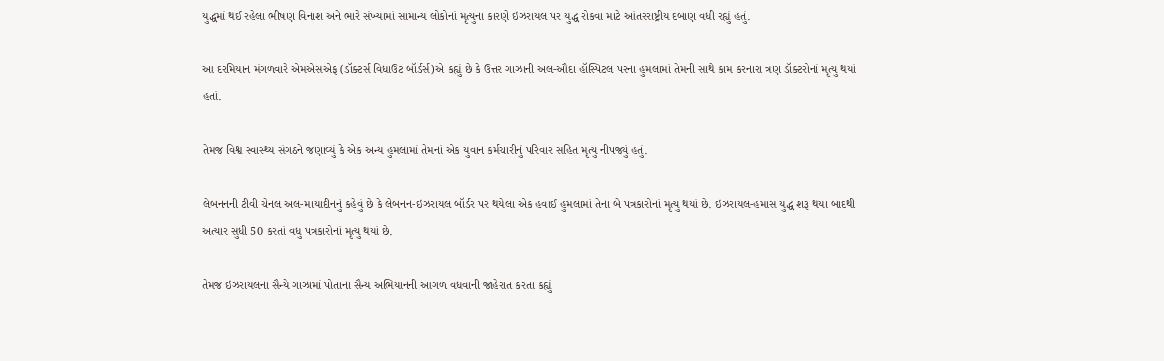યુદ્ધમાં થઈ રહેલા ભીષણ વિનાશ અને ભારે સંખ્યામાં સામાન્ય લોકોનાં મૃત્યુના કારણે ઇઝરાયલ પર યુદ્ધ રોકવા માટે આંતરરાષ્ટ્રીય દબાણ વધી રહ્યું હતું.

આ દરમિયાન મંગળવારે એમએસએફ (ડૉક્ટર્સ વિધાઉટ બૉર્ડર્સ)એ કહ્યું છે કે ઉત્તર ગાઝાની અલ-ઔદા હૉસ્પિટલ પરના હુમલામાં તેમની સાથે કામ કરનારા ત્રણ ડૉક્ટરોનાં મૃત્યુ થયાં હતાં.

તેમજ વિશ્વ સ્વાસ્થ્ય સંગઠને જણાવ્યું કે એક અન્ય હુમલામાં તેમનાં એક યુવાન કર્મચારીનું પરિવાર સહિત મૃત્યુ નીપજ્યું હતું.

લેબનનની ટીવી ચેનલ અલ-માયાદીનનું કહેવું છે કે લેબનન-ઇઝરાયલ બૉર્ડર પર થયેલા એક હવાઈ હુમલામાં તેના બે પત્રકારોનાં મૃત્યુ થયાં છે. ઇઝરાયલ-હમાસ યુદ્ધ શરૂ થયા બાદથી અત્યાર સુધી 50 કરતાં વધુ પત્રકારોનાં મૃત્યુ થયાં છે.

તેમજ ઇઝરાયલના સૈન્યે ગાઝામાં પોતાના સૈન્ય અભિયાનની આગળ વધવાની જાહેરાત કરતા કહ્યું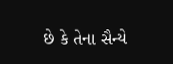છે કે તેના સૈન્યે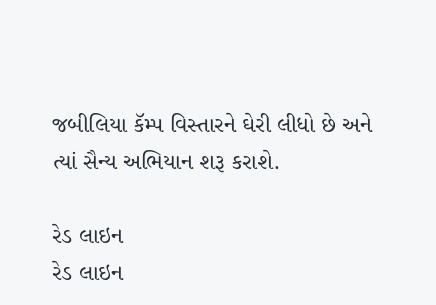જબીલિયા કૅમ્પ વિસ્તારને ઘેરી લીધો છે અને ત્યાં સૈન્ય અભિયાન શરૂ કરાશે.

રેડ લાઇન
રેડ લાઇન